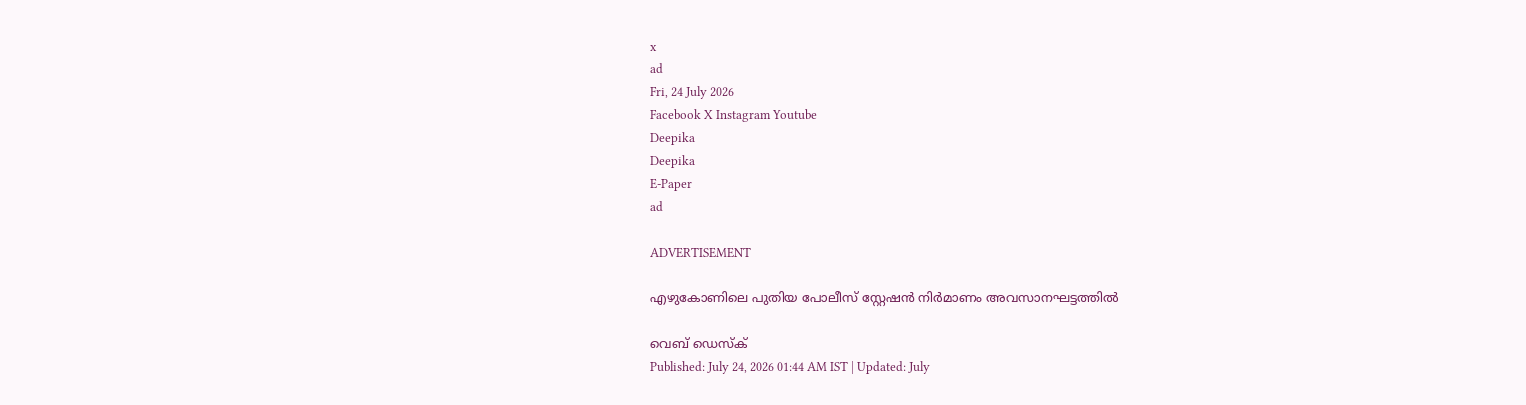x
ad
Fri, 24 July 2026
Facebook X Instagram Youtube
Deepika
Deepika
E-Paper
ad

ADVERTISEMENT

എഴുകോണിലെ പുതിയ പോലീസ് സ്റ്റേഷന്‍ നിര്‍മാണം അവസാനഘട്ടത്തിൽ

വെബ് ഡെസ്ക്
Published: July 24, 2026 01:44 AM IST | Updated: July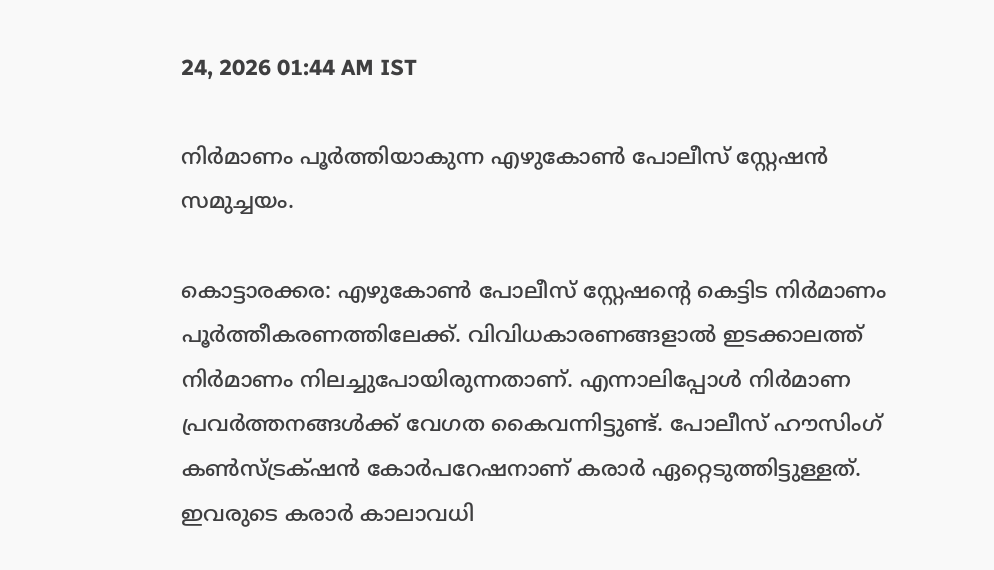24, 2026 01:44 AM IST

നിര്‍മാണം പൂര്‍ത്തിയാകുന്ന എഴുകോണ്‍ പോലീസ് സ്റ്റേഷന്‍ സമുച്ചയം.

കൊട്ടാരക്കര: എഴുകോണ്‍ പോലീസ് സ്റ്റേഷന്‍റെ കെട്ടിട നിര്‍മാണം പൂര്‍ത്തീകരണത്തിലേക്ക്. വിവിധകാരണങ്ങളാല്‍ ഇടക്കാലത്ത് നിര്‍മാണം നിലച്ചുപോയിരുന്നതാണ്. എന്നാലിപ്പോള്‍ നിര്‍മാണ പ്രവര്‍ത്തനങ്ങള്‍ക്ക് വേഗത കൈവന്നിട്ടുണ്ട്. പോലീസ് ഹൗസിംഗ് കണ്‍സ്ട്രക്‌ഷന്‍ കോര്‍പറേഷനാണ് കരാര്‍ ഏറ്റെടുത്തിട്ടുള്ളത്. ഇവരുടെ കരാര്‍ കാലാവധി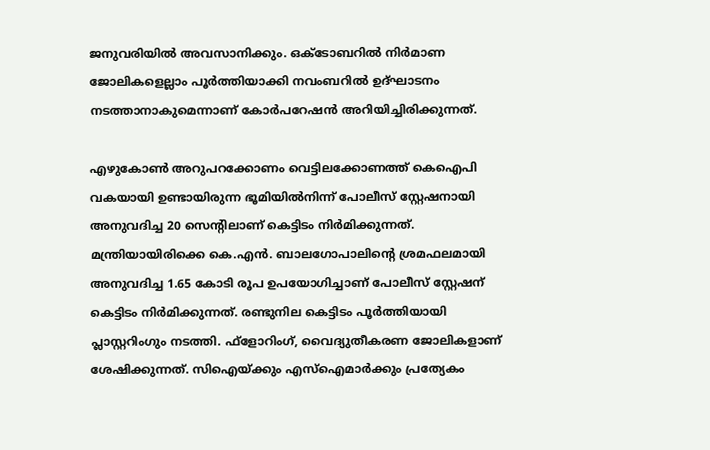ജനുവരിയില്‍ അവസാനിക്കും. ഒക്‌ടോബറില്‍ നിര്‍മാണ ജോലികളെല്ലാം പൂര്‍ത്തിയാക്കി നവംബറില്‍ ഉദ്ഘാടനം നടത്താനാകുമെന്നാണ് കോര്‍പറേഷന്‍ അറിയിച്ചിരിക്കുന്നത്.

എഴുകോണ്‍ അറുപറക്കോണം വെട്ടിലക്കോണത്ത് കെഐപി വകയായി ഉണ്ടായിരുന്ന ഭൂമിയില്‍നിന്ന് പോലീസ് സ്റ്റേഷനായി അനുവദിച്ച 20 സെന്‍റിലാണ് കെട്ടിടം നിര്‍മിക്കുന്നത്. മന്ത്രിയായിരിക്കെ കെ.എന്‍. ബാലഗോപാലിന്‍റെ ശ്രമഫലമായി അനുവദിച്ച 1.65 കോടി രൂപ ഉപയോഗിച്ചാണ് പോലീസ് സ്റ്റേഷന് കെട്ടിടം നിര്‍മിക്കുന്നത്. രണ്ടുനില കെട്ടിടം പൂര്‍ത്തിയായി പ്ലാസ്റ്ററിംഗും നടത്തി. ഫ്‌ളോറിംഗ്, വൈദ്യുതീകരണ ജോലികളാണ് ശേഷിക്കുന്നത്. സിഐയ്ക്കും എസ്ഐമാര്‍ക്കും പ്രത്യേകം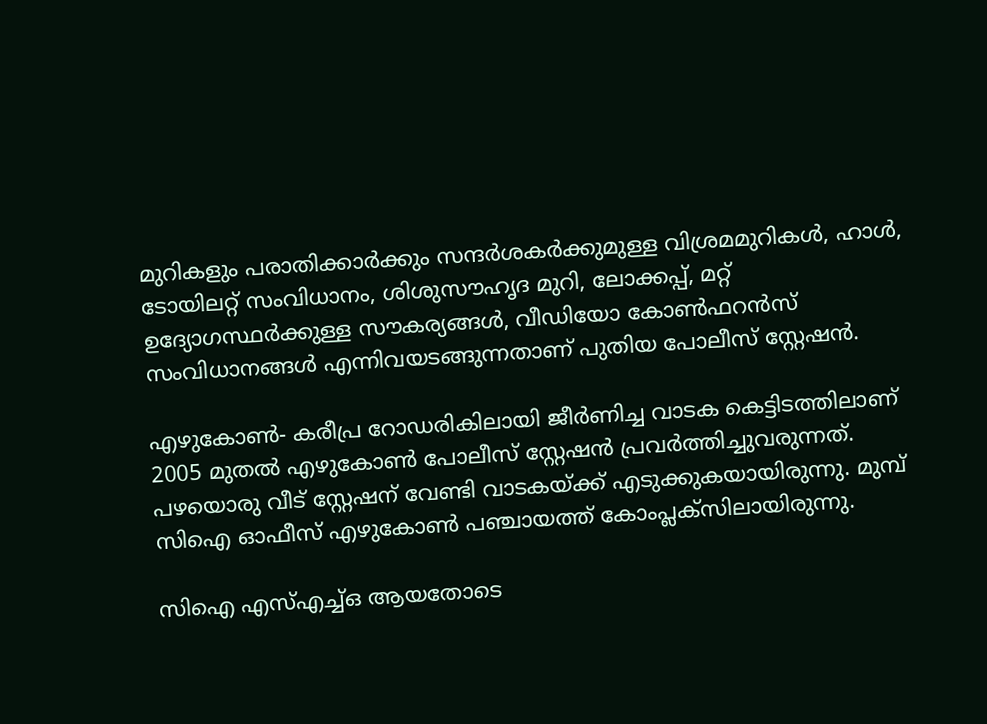മുറികളും പരാതിക്കാര്‍ക്കും സന്ദര്‍ശകര്‍ക്കുമുള്ള വിശ്രമമുറികള്‍, ഹാള്‍, ടോയിലറ്റ് സംവിധാനം, ശിശുസൗഹൃദ മുറി, ലോക്കപ്പ്, മറ്റ് ഉദ്യോഗസ്ഥര്‍ക്കുള്ള സൗകര്യങ്ങള്‍, വീഡിയോ കോണ്‍ഫറന്‍സ് സംവിധാനങ്ങള്‍ എന്നിവയടങ്ങുന്നതാണ് പുതിയ പോലീസ് സ്റ്റേഷന്‍.

എഴുകോണ്‍- കരീപ്ര റോഡരികിലായി ജീര്‍ണിച്ച വാടക കെട്ടിടത്തിലാണ് 2005 മുതല്‍ എഴുകോണ്‍ പോലീസ് സ്റ്റേഷന്‍ പ്രവര്‍ത്തിച്ചുവരുന്നത്. പഴയൊരു വീട് സ്റ്റേഷന് വേണ്ടി വാടകയ്ക്ക് എടുക്കുകയായിരുന്നു. മുമ്പ് സിഐ ഓഫീസ് എഴുകോണ്‍ പഞ്ചായത്ത് കോംപ്ലക്‌സിലായിരുന്നു.

സിഐ എസ്എച്ച്ഒ ആയതോടെ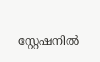സ്റ്റേഷനില്‍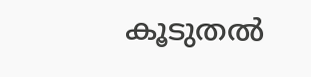കൂടുതല്‍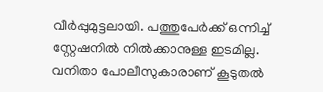വീര്‍പ്പുമുട്ടലായി. പത്തുപേര്‍ക്ക് ഒന്നിച്ച് സ്റ്റേഷനില്‍ നില്‍ക്കാനുള്ള ഇടമില്ല. വനിതാ പോലീസുകാരാണ് കൂടുതല്‍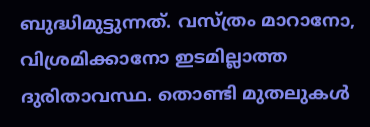ബുദ്ധിമുട്ടുന്നത്. വസ്ത്രം മാറാനോ, വിശ്രമിക്കാനോ ഇടമില്ലാത്ത ദുരിതാവസ്ഥ. തൊണ്ടി മുതലുകള്‍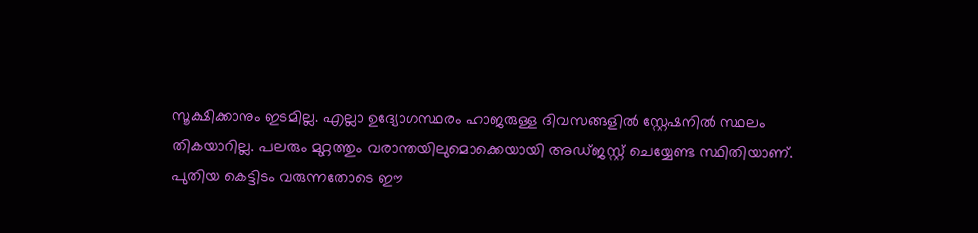സൂക്ഷിക്കാനും ഇടമില്ല. എല്ലാ ഉദ്യോഗസ്ഥരം ഹാജരുള്ള ദിവസങ്ങളില്‍ സ്റ്റേഷനില്‍ സ്ഥലം തികയാറില്ല. പലരും മുറ്റത്തും വരാന്തയിലുമൊക്കെയായി അഡ്ജസ്റ്റ് ചെയ്യേണ്ട സ്ഥിതിയാണ്. പുതിയ കെട്ടിടം വരുന്നതോടെ ഈ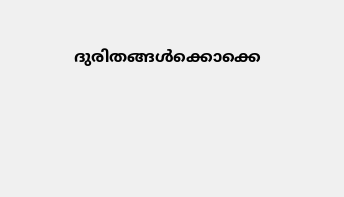ദുരിതങ്ങള്‍ക്കൊക്കെ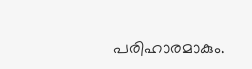പരിഹാരമാകും.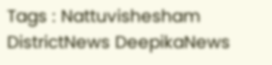Tags : Nattuvishesham DistrictNews DeepikaNews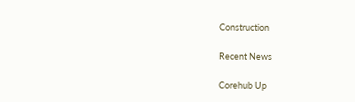Construction

Recent News

Corehub Up